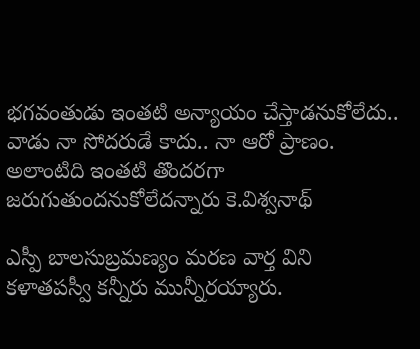భగవంతుడు ఇంతటి అన్యాయం చేస్తాడనుకోలేదు.. వాడు నా సోదరుడే కాదు.. నా ఆరో ప్రాణం. అలాంటిది ఇంతటి తొందరగా జరుగుతుందనుకోలేదన్నారు కె.విశ్వనాథ్‌

ఎస్పీ బాలసుబ్రమణ్యం మరణ వార్త విని కళాతపస్వీ కన్నీరు మున్నీరయ్యారు.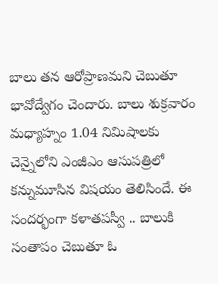బాలు తన ఆరోప్రాణమని చెబుతూ భావోద్వేగం చెందారు. బాలు శుక్రవారం మధ్యాహ్నం 1.04 నిమిషాలకు చెన్నైలోని ఎంజీఎం ఆసుపత్రిలో కన్నుమూసిన విషయం తెలిసిందే. ఈ సందర్భంగా కళాతపస్వీ .. బాలుకి సంతాపం చెబుతూ ఓ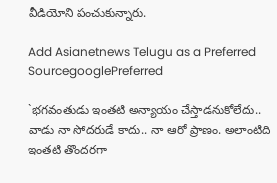వీడియోని పంచుకున్నారు.

Add Asianetnews Telugu as a Preferred SourcegooglePreferred

`భగవంతుడు ఇంతటి అన్యాయం చేస్తాడనుకోలేదు.. వాడు నా సోదరుడే కాదు.. నా ఆరో ప్రాణం. అలాంటిది ఇంతటి తొందరగా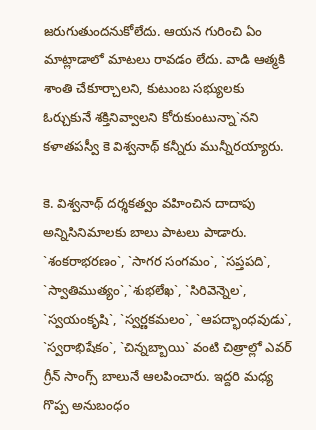జరుగుతుందనుకోలేదు. ఆయన గురించి ఏం మాట్లాడాలో మాటలు రావడం లేదు. వాడి ఆత్మకి శాంతి చేకూర్చాలని, కుటుంబ సభ్యులకు ఓర్చుకునే శక్తినివ్వాలని కోరుకుంటున్నా`నని కళాతపస్వీ కె విశ్వనాథ్‌ కన్నీరు మున్నీరయ్యారు.

కె. విశ్వనాథ్‌ దర్శకత్వం వహించిన దాదాపు అన్నిసినిమాలకు బాలు పాటలు పాడారు. `శంకరాభరణం`, `సాగర సంగమం`, `సప్తపది`, `స్వాతిముత్యం`,`శుభలేఖ`, `సిరివెన్నెల`, `స్వయంకృషి`, `స్వర్ణకమలం`, `ఆపద్భాంధవుడు`, `స్వరాభిషేకం`, `చిన్నబ్బాయి` వంటి చిత్రాల్లో ఎవర్‌ గ్రీన్‌ సాంగ్స్ బాలునే ఆలపించారు. ఇద్దరి మధ్య గొప్ప అనుబంధం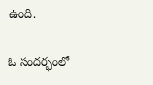ఉంది.

ఓ సందర్భంలో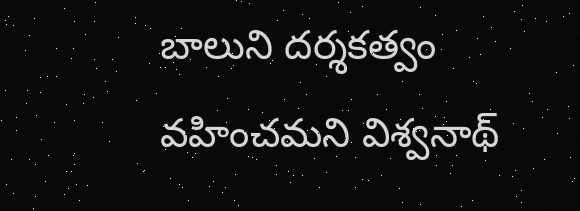బాలుని దర్శకత్వం వహించమని విశ్వనాథ్‌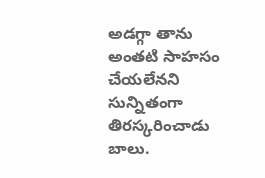అడగ్గా తాను అంతటి సాహసం చేయలేనని సున్నితంగా తిరస్కరించాడు బాలు.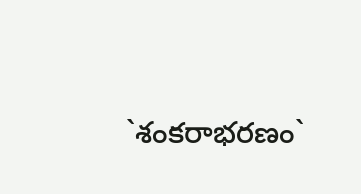`శంకరాభరణం`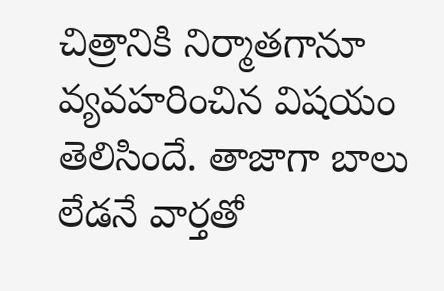చిత్రానికి నిర్మాతగానూ వ్యవహరించిన విషయం తెలిసిందే. తాజాగా బాలు లేడనే వార్తతో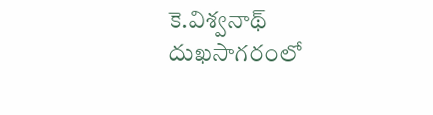కె.విశ్వనాథ్‌ దుఖసాగరంలో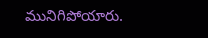మునిగిపోయారు.